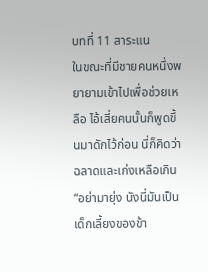บทที่ 11 สาระแน
ในขณะที่มีชายคนหนึ่งพยายามเข้าไปเพื่อช่วยเหลือ ไอ้เสี่ยคนนั้นก็พูดขึ้นมาดักไว้ก่อน นี่ก็คิดว่าฉลาดและเก่งเหลือเกิน
“อย่ามายุ่ง นังนี่มันเป็นเด็กเลี้ยงของข้า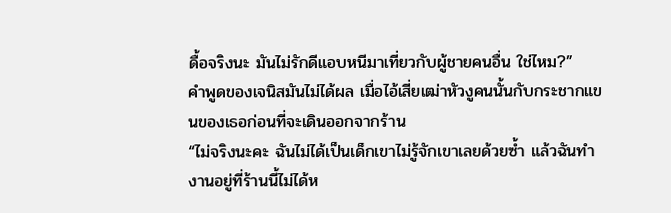ดื้อจริงนะ มันไม่รักดีแอบหนีมาเที่ยวกับผู้ชายคนอื่น ใช่ไหม?”
คำพูดของเจนิสมันไม่ได้ผล เมื่อไอ้เสี่ยเฒ่าหัวงูคนนั้นกับกระชากแขนของเธอก่อนที่จะเดินออกจากร้าน
“ไม่จริงนะคะ ฉันไม่ได้เป็นเด็กเขาไม่รู้จักเขาเลยด้วยซ้ำ แล้วฉันทำงานอยู่ที่ร้านนี้ไม่ได้ห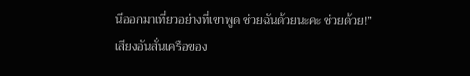นีออกมาเที่ยวอย่างที่เขาพูด ช่วยฉันด้วยนะคะ ช่วยด้วย!”
เสียงอันสั่นเครือของ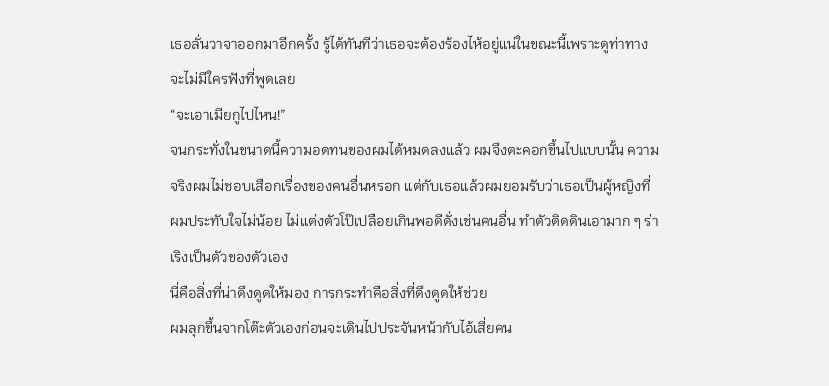เธอลั่นวาจาออกมาอีกครั้ง รู้ได้ทันทีว่าเธอจะต้องร้องไห้อยู่แน่ในขณะนี้เพราะดูท่าทางจะไม่มีใครฟังที่พูดเลย
“จะเอาเมียกูไปไหน!”
จนกระทั่งในขนาดนี้ความอดทนของผมได้หมดลงแล้ว ผมจึงตะคอกขึ้นไปแบบนั้น ความจริงผมไม่ชอบเสือกเรื่องของคนอื่นหรอก แต่กับเธอแล้วผมยอมรับว่าเธอเป็นผู้หญิงที่ผมประทับใจไม่น้อย ไม่แต่งตัวโป๊เปลือยเกินพอดีดั่งเช่นคนอื่น ทำตัวติดดินเอามาก ๆ ร่าเริงเป็นตัวของตัวเอง
นี่คือสิ่งที่น่าดึงดูดให้มอง การกระทำคือสิ่งที่ดึงดูดให้ช่วย
ผมลุกขึ้นจากโต๊ะตัวเองก่อนจะเดินไปประจันหน้ากับไอ้เสี่ยคน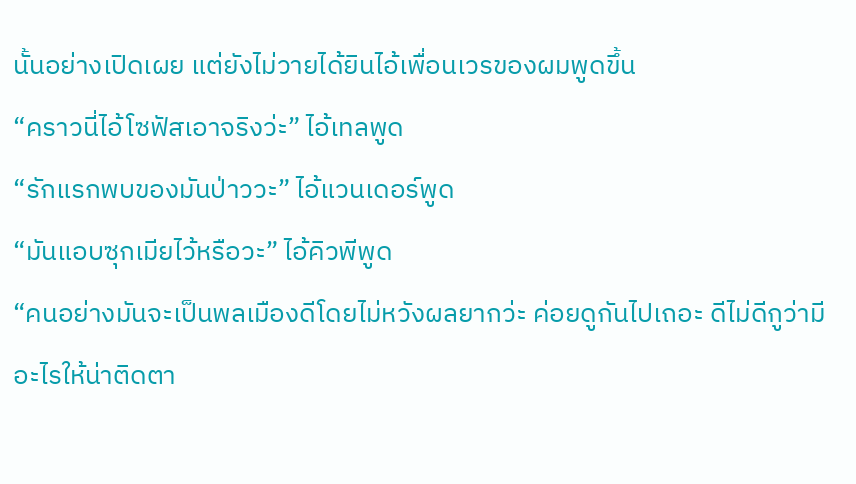นั้นอย่างเปิดเผย แต่ยังไม่วายได้ยินไอ้เพื่อนเวรของผมพูดขึ้น
“คราวนี่ไอ้โซฟัสเอาจริงว่ะ” ไอ้เทลพูด
“รักแรกพบของมันป่าววะ” ไอ้แวนเดอร์พูด
“มันแอบซุกเมียไว้หรือวะ” ไอ้คิวพีพูด
“คนอย่างมันจะเป็นพลเมืองดีโดยไม่หวังผลยากว่ะ ค่อยดูกันไปเถอะ ดีไม่ดีกูว่ามีอะไรให้น่าติดตา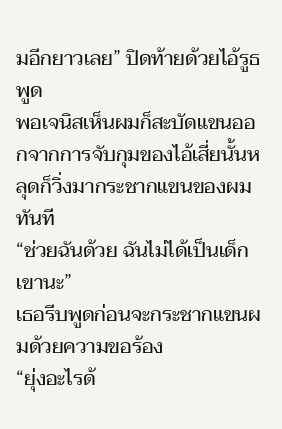มอีกยาวเลย” ปิดท้ายด้วยไอ้รูธพูด
พอเจนิสเห็นผมก็สะบัดแขนออกจากการจับกุมของไอ้เสี่ยนั้นหลุดก็วิ่งมากระชากแขนของผมทันที
“ช่วยฉันด้วย ฉันไม่ได้เป็นเด็กเขานะ”
เธอรีบพูดก่อนจะกระชากแขนผมด้วยความขอร้อง
“ยุ่งอะไรด้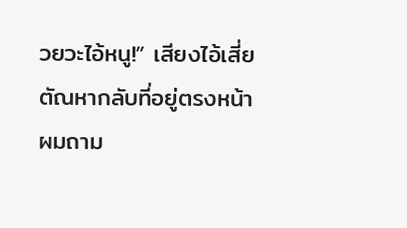วยวะไอ้หนู!” เสียงไอ้เสี่ยตัณหากลับที่อยู่ตรงหน้าผมถาม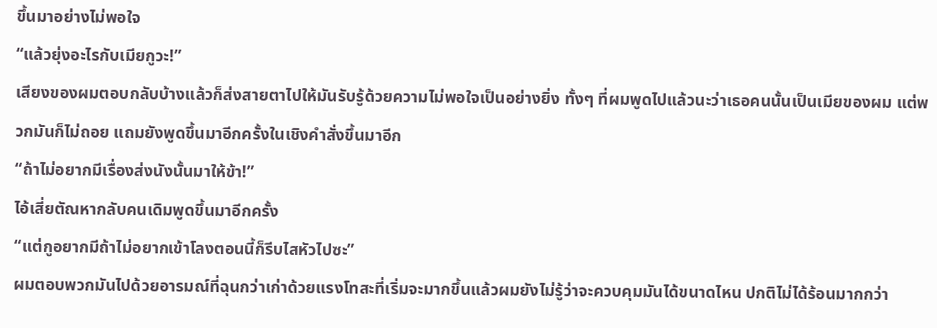ขึ้นมาอย่างไม่พอใจ
“แล้วยุ่งอะไรกับเมียกูวะ!”
เสียงของผมตอบกลับบ้างแล้วก็ส่งสายตาไปให้มันรับรู้ด้วยความไม่พอใจเป็นอย่างยิ่ง ทั้งๆ ที่ผมพูดไปแล้วนะว่าเธอคนนั้นเป็นเมียของผม แต่พวกมันก็ไม่ถอย แถมยังพูดขึ้นมาอีกครั้งในเชิงคำสั่งขึ้นมาอีก
“ถ้าไม่อยากมีเรื่องส่งนังนั้นมาให้ข้า!”
ไอ้เสี่ยตัณหากลับคนเดิมพูดขึ้นมาอีกครั้ง
“แต่กูอยากมีถ้าไม่อยากเข้าโลงตอนนี้ก็รีบไสหัวไปซะ”
ผมตอบพวกมันไปด้วยอารมณ์ที่ฉุนกว่าเก่าด้วยแรงโทสะที่เริ่มจะมากขึ้นแล้วผมยังไม่รู้ว่าจะควบคุมมันได้ขนาดไหน ปกติไม่ได้ร้อนมากกว่า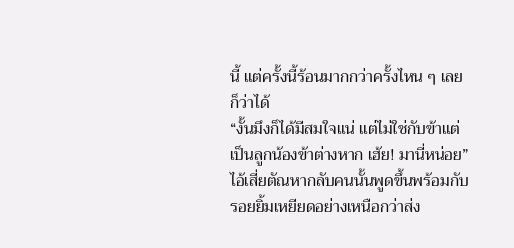นี้ แต่ครั้งนี้ร้อนมากกว่าครั้งไหน ๆ เลยก็ว่าได้
“งั้นมึงก็ได้มีสมใจแน่ แต่ไม่ใช่กับข้าแต่เป็นลูกน้องข้าต่างหาก เฮ้ย! มานี่หน่อย”
ไอ้เสี่ยตัณหากลับคนนั้นพูดขึ้นพร้อมกับรอยยิ้มเหยียดอย่างเหนือกว่าส่ง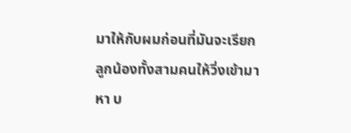มาให้กับผมก่อนที่มันจะเรียกลูกน้องทั้งสามคนให้วิ่งเข้ามาหา บ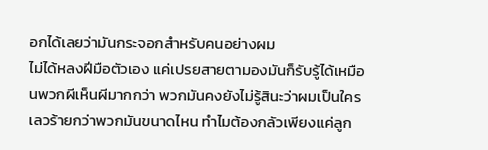อกได้เลยว่ามันกระจอกสำหรับคนอย่างผม
ไม่ได้หลงฝีมือตัวเอง แค่เปรยสายตามองมันก็รับรู้ได้เหมือนพวกผีเห็นผีมากกว่า พวกมันคงยังไม่รู้สินะว่าผมเป็นใคร เลวร้ายกว่าพวกมันขนาดไหน ทำไมต้องกลัวเพียงแค่ลูก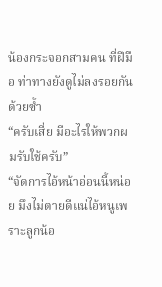น้องกระจอกสามคน ที่ฝีมือ ท่าทางยังดูไม่ลงรอยกันด้วยซ้ำ
“ครับเสี่ย มีอะไรให้พวกผมรับใช้ครับ”
“จัดการไอ้หน้าอ่อนนี้หน่อย มึงไม่ตายดีแน่ไอ้หนูเพราะลูกน้อ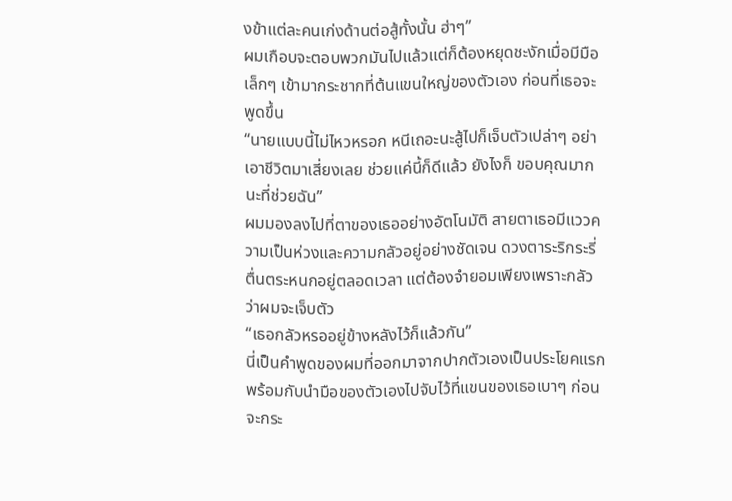งข้าแต่ละคนเก่งด้านต่อสู้ทั้งนั้น ฮ่าๆ”
ผมเกือบจะตอบพวกมันไปแล้วแต่ก็ต้องหยุดชะงักเมื่อมีมือเล็กๆ เข้ามากระชากที่ต้นแขนใหญ่ของตัวเอง ก่อนที่เธอจะพูดขึ้น
“นายแบบนี้ไม่ไหวหรอก หนีเถอะนะสู้ไปก็เจ็บตัวเปล่าๆ อย่าเอาชีวิตมาเสี่ยงเลย ช่วยแค่นี้ก็ดีแล้ว ยังไงก็ ขอบคุณมากนะที่ช่วยฉัน”
ผมมองลงไปที่ตาของเธออย่างอัตโนมัติ สายตาเธอมีแววความเป็นห่วงและความกลัวอยู่อย่างชัดเจน ดวงตาระริกระรี่ตื่นตระหนกอยู่ตลอดเวลา แต่ต้องจำยอมเพียงเพราะกลัวว่าผมจะเจ็บตัว
“เธอกลัวหรออยู่ข้างหลังไว้ก็แล้วกัน”
นี่เป็นคำพูดของผมที่ออกมาจากปากตัวเองเป็นประโยคแรกพร้อมกับนำมือของตัวเองไปจับไว้ที่แขนของเธอเบาๆ ก่อนจะกระ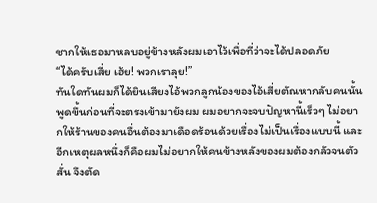ชากให้เธอมาหลบอยู่ข้างหลังผมเอาไว้เพื่อที่ว่าจะได้ปลอดภัย
“ได้ครับเสี่ย เฮ้ย! พวกเราลุย!”
ทันใดทันผมก็ได้ยินเสียงไอ้พวกลูกน้องของไอ้เสี่ยตัณหากลับคนนั้นพูดขึ้นก่อนที่จะตรงเข้ามายังผม ผมอยากจะจบปัญหานี้เร็วๆ ไม่อยากให้ร้านของคนอื่นต้องมาเดือดร้อนด้วยเรื่องไม่เป็นเรื่องแบบนี้ และอีกเหตุผลหนึ่งก็คือผมไม่อยากให้คนข้างหลังของผมต้องกลัวจนตัวสั่น จึงตัด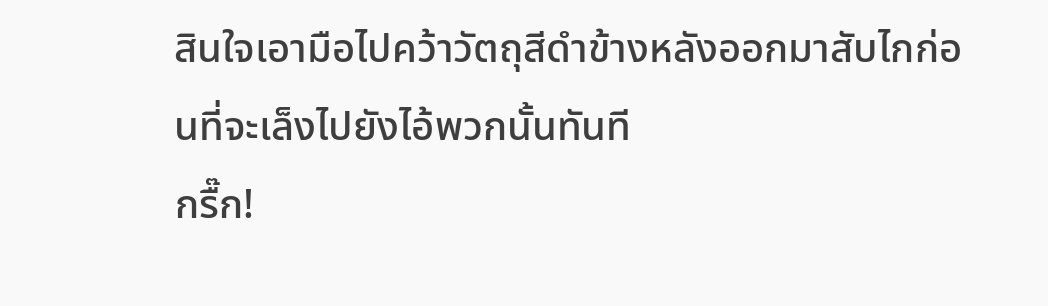สินใจเอามือไปคว้าวัตถุสีดำข้างหลังออกมาสับไกก่อนที่จะเล็งไปยังไอ้พวกนั้นทันที
กรื๊ก!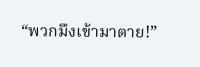“พวกมึงเข้ามาตาย!”